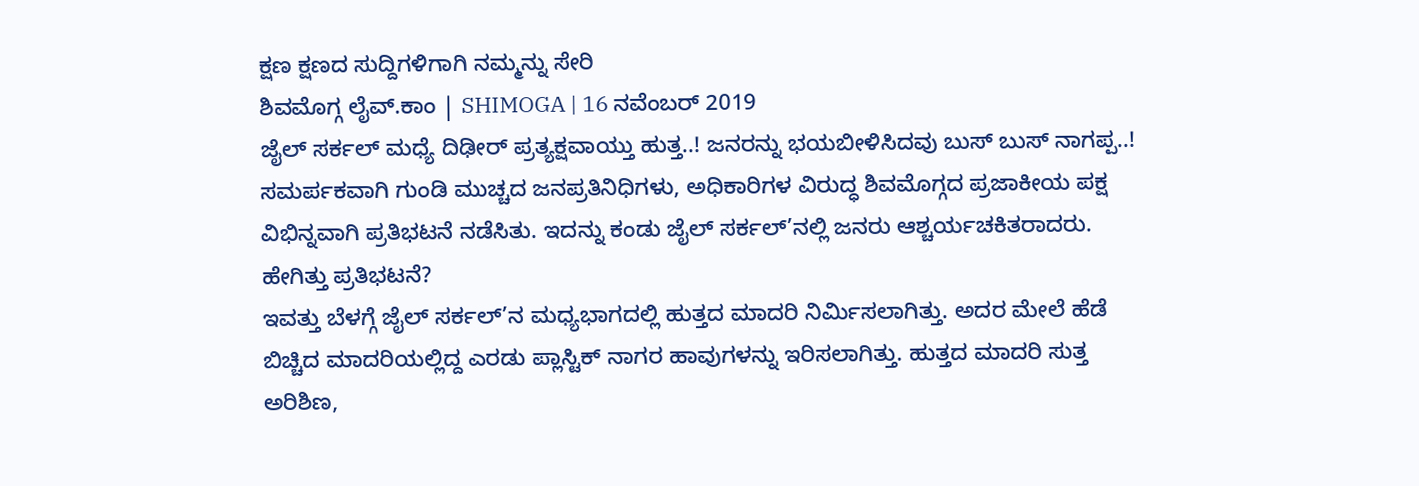ಕ್ಷಣ ಕ್ಷಣದ ಸುದ್ದಿಗಳಿಗಾಗಿ ನಮ್ಮನ್ನು ಸೇರಿ
ಶಿವಮೊಗ್ಗ ಲೈವ್.ಕಾಂ | SHIMOGA | 16 ನವೆಂಬರ್ 2019
ಜೈಲ್ ಸರ್ಕಲ್ ಮಧ್ಯೆ ದಿಢೀರ್ ಪ್ರತ್ಯಕ್ಷವಾಯ್ತು ಹುತ್ತ..! ಜನರನ್ನು ಭಯಬೀಳಿಸಿದವು ಬುಸ್ ಬುಸ್ ನಾಗಪ್ಪ..!
ಸಮರ್ಪಕವಾಗಿ ಗುಂಡಿ ಮುಚ್ಚದ ಜನಪ್ರತಿನಿಧಿಗಳು, ಅಧಿಕಾರಿಗಳ ವಿರುದ್ಧ ಶಿವಮೊಗ್ಗದ ಪ್ರಜಾಕೀಯ ಪಕ್ಷ ವಿಭಿನ್ನವಾಗಿ ಪ್ರತಿಭಟನೆ ನಡೆಸಿತು. ಇದನ್ನು ಕಂಡು ಜೈಲ್ ಸರ್ಕಲ್’ನಲ್ಲಿ ಜನರು ಆಶ್ಚರ್ಯಚಕಿತರಾದರು.
ಹೇಗಿತ್ತು ಪ್ರತಿಭಟನೆ?
ಇವತ್ತು ಬೆಳಗ್ಗೆ ಜೈಲ್ ಸರ್ಕಲ್’ನ ಮಧ್ಯಭಾಗದಲ್ಲಿ ಹುತ್ತದ ಮಾದರಿ ನಿರ್ಮಿಸಲಾಗಿತ್ತು. ಅದರ ಮೇಲೆ ಹೆಡೆ ಬಿಚ್ಚಿದ ಮಾದರಿಯಲ್ಲಿದ್ದ ಎರಡು ಪ್ಲಾಸ್ಟಿಕ್ ನಾಗರ ಹಾವುಗಳನ್ನು ಇರಿಸಲಾಗಿತ್ತು. ಹುತ್ತದ ಮಾದರಿ ಸುತ್ತ ಅರಿಶಿಣ,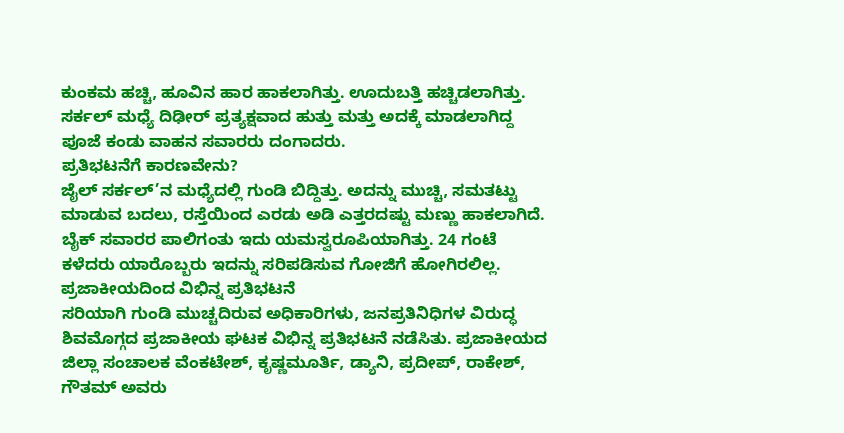ಕುಂಕಮ ಹಚ್ಚಿ, ಹೂವಿನ ಹಾರ ಹಾಕಲಾಗಿತ್ತು. ಊದುಬತ್ತಿ ಹಚ್ಚಿಡಲಾಗಿತ್ತು. ಸರ್ಕಲ್ ಮಧ್ಯೆ ದಿಢೀರ್ ಪ್ರತ್ಯಕ್ಷವಾದ ಹುತ್ತು ಮತ್ತು ಅದಕ್ಕೆ ಮಾಡಲಾಗಿದ್ದ ಪೂಜೆ ಕಂಡು ವಾಹನ ಸವಾರರು ದಂಗಾದರು.
ಪ್ರತಿಭಟನೆಗೆ ಕಾರಣವೇನು?
ಜೈಲ್ ಸರ್ಕಲ್’ನ ಮಧ್ಯೆದಲ್ಲಿ ಗುಂಡಿ ಬಿದ್ದಿತ್ತು. ಅದನ್ನು ಮುಚ್ಚಿ, ಸಮತಟ್ಟು ಮಾಡುವ ಬದಲು, ರಸ್ತೆಯಿಂದ ಎರಡು ಅಡಿ ಎತ್ತರದಷ್ಟು ಮಣ್ಣು ಹಾಕಲಾಗಿದೆ. ಬೈಕ್ ಸವಾರರ ಪಾಲಿಗಂತು ಇದು ಯಮಸ್ವರೂಪಿಯಾಗಿತ್ತು. 24 ಗಂಟೆ ಕಳೆದರು ಯಾರೊಬ್ಬರು ಇದನ್ನು ಸರಿಪಡಿಸುವ ಗೋಜಿಗೆ ಹೋಗಿರಲಿಲ್ಲ.
ಪ್ರಜಾಕೀಯದಿಂದ ವಿಭಿನ್ನ ಪ್ರತಿಭಟನೆ
ಸರಿಯಾಗಿ ಗುಂಡಿ ಮುಚ್ಚದಿರುವ ಅಧಿಕಾರಿಗಳು, ಜನಪ್ರತಿನಿಧಿಗಳ ವಿರುದ್ಧ ಶಿವಮೊಗ್ಗದ ಪ್ರಜಾಕೀಯ ಘಟಕ ವಿಭಿನ್ನ ಪ್ರತಿಭಟನೆ ನಡೆಸಿತು. ಪ್ರಜಾಕೀಯದ ಜಿಲ್ಲಾ ಸಂಚಾಲಕ ವೆಂಕಟೇಶ್, ಕೃಷ್ಣಮೂರ್ತಿ, ಡ್ಯಾನಿ, ಪ್ರದೀಪ್, ರಾಕೇಶ್, ಗೌತಮ್ ಅವರು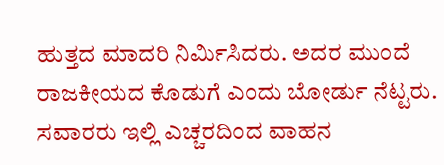ಹುತ್ತದ ಮಾದರಿ ನಿರ್ಮಿಸಿದರು. ಅದರ ಮುಂದೆ ರಾಜಕೀಯದ ಕೊಡುಗೆ ಎಂದು ಬೋರ್ಡು ನೆಟ್ಟರು. ಸವಾರರು ಇಲ್ಲಿ ಎಚ್ಚರದಿಂದ ವಾಹನ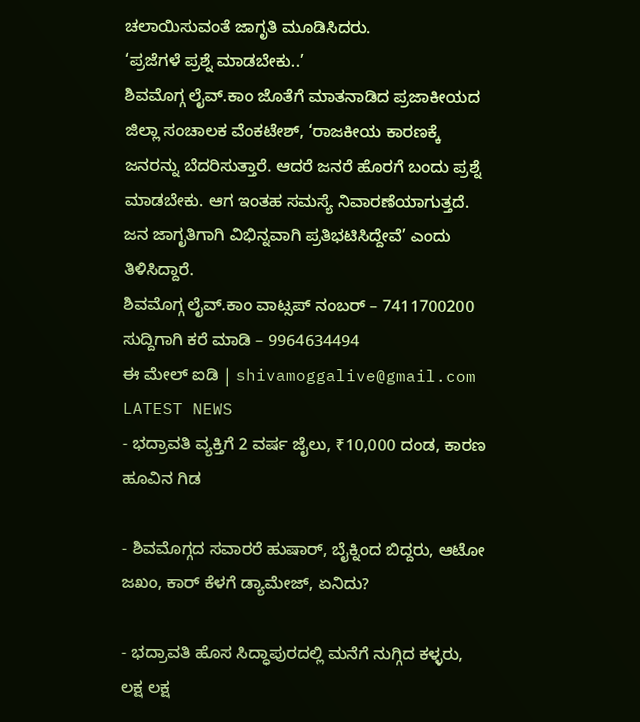ಚಲಾಯಿಸುವಂತೆ ಜಾಗೃತಿ ಮೂಡಿಸಿದರು.
‘ಪ್ರಜೆಗಳೆ ಪ್ರಶ್ನೆ ಮಾಡಬೇಕು..’
ಶಿವಮೊಗ್ಗ ಲೈವ್.ಕಾಂ ಜೊತೆಗೆ ಮಾತನಾಡಿದ ಪ್ರಜಾಕೀಯದ ಜಿಲ್ಲಾ ಸಂಚಾಲಕ ವೆಂಕಟೇಶ್, ‘ರಾಜಕೀಯ ಕಾರಣಕ್ಕೆ ಜನರನ್ನು ಬೆದರಿಸುತ್ತಾರೆ. ಆದರೆ ಜನರೆ ಹೊರಗೆ ಬಂದು ಪ್ರಶ್ನೆ ಮಾಡಬೇಕು. ಆಗ ಇಂತಹ ಸಮಸ್ಯೆ ನಿವಾರಣೆಯಾಗುತ್ತದೆ. ಜನ ಜಾಗೃತಿಗಾಗಿ ವಿಭಿನ್ನವಾಗಿ ಪ್ರತಿಭಟಿಸಿದ್ದೇವೆ’ ಎಂದು ತಿಳಿಸಿದ್ದಾರೆ.
ಶಿವಮೊಗ್ಗ ಲೈವ್.ಕಾಂ ವಾಟ್ಸಪ್ ನಂಬರ್ – 7411700200
ಸುದ್ದಿಗಾಗಿ ಕರೆ ಮಾಡಿ – 9964634494
ಈ ಮೇಲ್ ಐಡಿ | shivamoggalive@gmail.com
LATEST NEWS
- ಭದ್ರಾವತಿ ವ್ಯಕ್ತಿಗೆ 2 ವರ್ಷ ಜೈಲು, ₹10,000 ದಂಡ, ಕಾರಣ ಹೂವಿನ ಗಿಡ

- ಶಿವಮೊಗ್ಗದ ಸವಾರರೆ ಹುಷಾರ್, ಬೈಕ್ನಿಂದ ಬಿದ್ದರು, ಆಟೋ ಜಖಂ, ಕಾರ್ ಕೆಳಗೆ ಡ್ಯಾಮೇಜ್, ಏನಿದು?

- ಭದ್ರಾವತಿ ಹೊಸ ಸಿದ್ಧಾಪುರದಲ್ಲಿ ಮನೆಗೆ ನುಗ್ಗಿದ ಕಳ್ಳರು, ಲಕ್ಷ ಲಕ್ಷ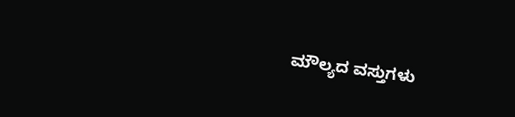ಮೌಲ್ಯದ ವಸ್ತುಗಳು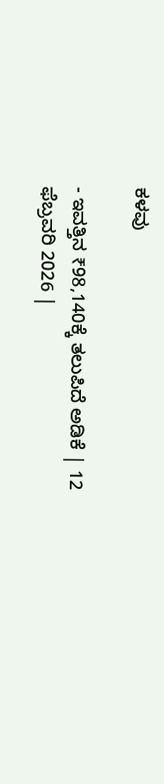ಕಳವು

- ಇವತ್ತಿನ ₹98,140ಕ್ಕೆ ತಲುಪಿದೆ ಅಡಿಕೆ | 12 ಫೆಬ್ರವರಿ 2026 |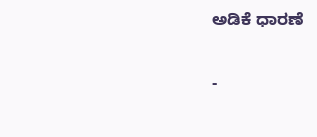ಅಡಿಕೆ ಧಾರಣೆ

-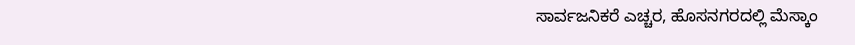ಸಾರ್ವಜನಿಕರೆ ಎಚ್ಚರ, ಹೊಸನಗರದಲ್ಲಿ ಮೆಸ್ಕಾಂ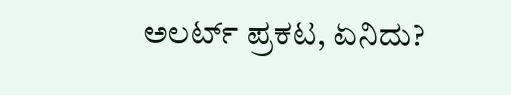ಅಲರ್ಟ್ ಪ್ರಕಟ, ಏನಿದು?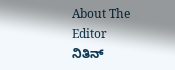About The Editor
ನಿತಿನ್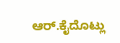ಆರ್.ಕೈದೊಟ್ಲು